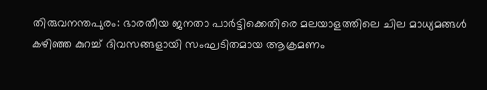തിരുവനന്തപുരം: ഭാരതീയ ജനതാ പാർട്ടിക്കെതിരെ മലയാളത്തിലെ ചില മാധ്യമങ്ങൾ കഴിഞ്ഞ കുറച്ച് ദിവസങ്ങളായി സംഘടിതമായ ആക്രമണം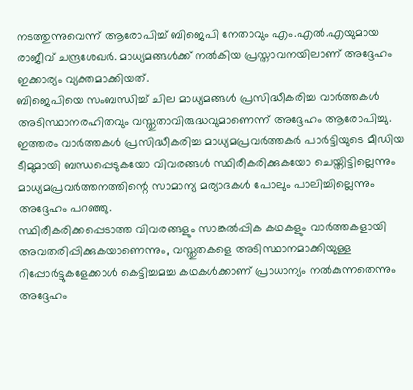നടത്തുന്നുവെന്ന് ആരോപിച്ച് ബിജെപി നേതാവും എം.എൽ.എയുമായ രാജീവ് ചന്ദ്രശേഖർ. മാധ്യമങ്ങൾക്ക് നൽകിയ പ്രസ്താവനയിലാണ് അദ്ദേഹം ഇക്കാര്യം വ്യക്തമാക്കിയത്.
ബിജെപിയെ സംബന്ധിച്ച് ചില മാധ്യമങ്ങൾ പ്രസിദ്ധീകരിച്ച വാർത്തകൾ അടിസ്ഥാനരഹിതവും വസ്തുതാവിരുദ്ധവുമാണെന്ന് അദ്ദേഹം ആരോപിച്ചു. ഇത്തരം വാർത്തകൾ പ്രസിദ്ധീകരിച്ച മാധ്യമപ്രവർത്തകർ പാർട്ടിയുടെ മീഡിയ ടീമുമായി ബന്ധപ്പെടുകയോ വിവരങ്ങൾ സ്ഥിരീകരിക്കുകയോ ചെയ്തിട്ടില്ലെന്നും മാധ്യമപ്രവർത്തനത്തിന്റെ സാമാന്യ മര്യാദകൾ പോലും പാലിച്ചില്ലെന്നും അദ്ദേഹം പറഞ്ഞു.
സ്ഥിരീകരിക്കപ്പെടാത്ത വിവരങ്ങളും സാങ്കൽപ്പിക കഥകളും വാർത്തകളായി അവതരിപ്പിക്കുകയാണെന്നും, വസ്തുതകളെ അടിസ്ഥാനമാക്കിയുള്ള റിപ്പോർട്ടുകളേക്കാൾ കെട്ടിച്ചമച്ച കഥകൾക്കാണ് പ്രാധാന്യം നൽകുന്നതെന്നും അദ്ദേഹം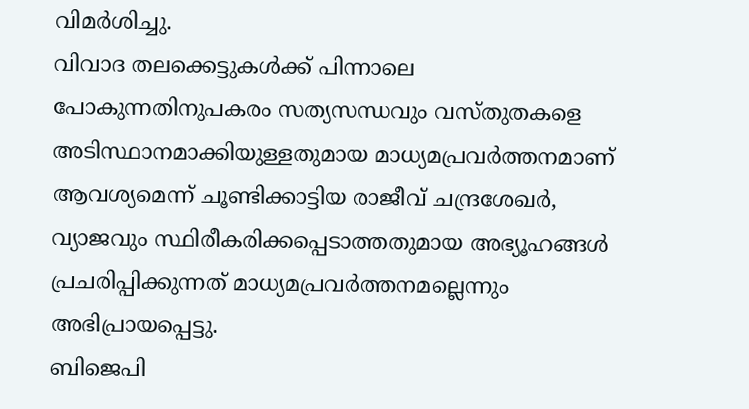വിമർശിച്ചു.
വിവാദ തലക്കെട്ടുകൾക്ക് പിന്നാലെ പോകുന്നതിനുപകരം സത്യസന്ധവും വസ്തുതകളെ അടിസ്ഥാനമാക്കിയുള്ളതുമായ മാധ്യമപ്രവർത്തനമാണ് ആവശ്യമെന്ന് ചൂണ്ടിക്കാട്ടിയ രാജീവ് ചന്ദ്രശേഖർ, വ്യാജവും സ്ഥിരീകരിക്കപ്പെടാത്തതുമായ അഭ്യൂഹങ്ങൾ പ്രചരിപ്പിക്കുന്നത് മാധ്യമപ്രവർത്തനമല്ലെന്നും അഭിപ്രായപ്പെട്ടു.
ബിജെപി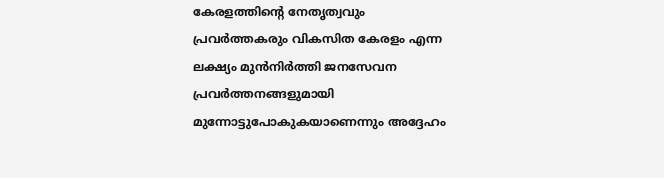കേരളത്തിന്റെ നേതൃത്വവും പ്രവർത്തകരും വികസിത കേരളം എന്ന ലക്ഷ്യം മുൻനിർത്തി ജനസേവന പ്രവർത്തനങ്ങളുമായി മുന്നോട്ടുപോകുകയാണെന്നും അദ്ദേഹം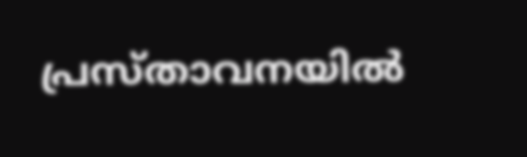പ്രസ്താവനയിൽ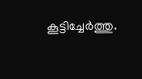കൂട്ടിച്ചേർത്തു.